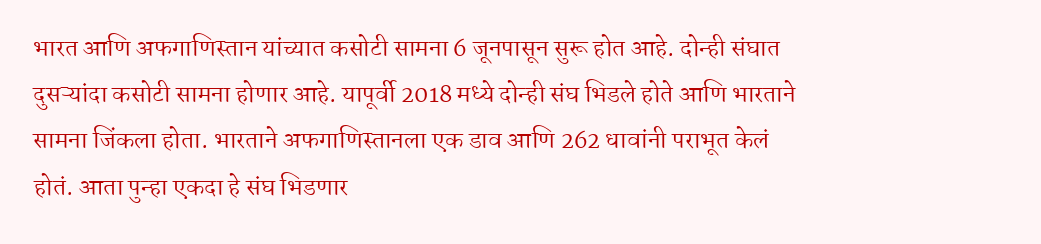भारत आणि अफगाणिस्तान यांच्यात कसोटी सामना 6 जूनपासून सुरू होत आहे. दोन्ही संघात दुसऱ्यांदा कसोटी सामना होणार आहे. यापूर्वी 2018 मध्ये दोन्ही संघ भिडले होते आणि भारताने सामना जिंकला होता. भारताने अफगाणिस्तानला एक डाव आणि 262 धावांनी पराभूत केलं होतं. आता पुन्हा एकदा हे संघ भिडणार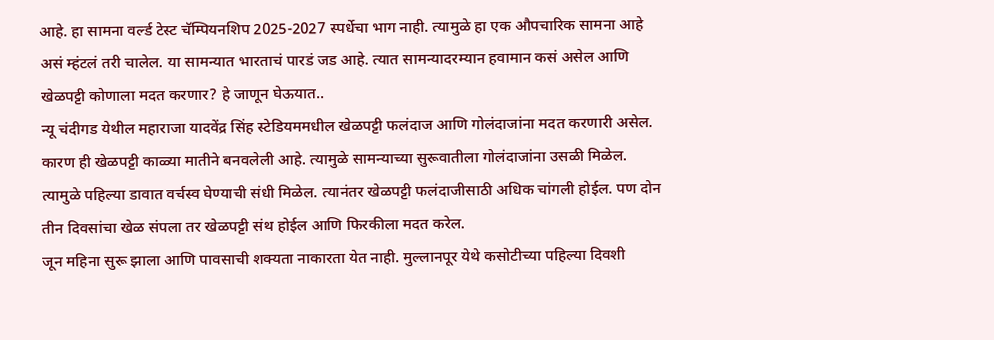आहे. हा सामना वर्ल्ड टेस्ट चॅम्पियनशिप 2025-2027 स्पर्धेचा भाग नाही. त्यामुळे हा एक औपचारिक सामना आहे असं म्हंटलं तरी चालेल. या सामन्यात भारताचं पारडं जड आहे. त्यात सामन्यादरम्यान हवामान कसं असेल आणि खेळपट्टी कोणाला मदत करणार? हे जाणून घेऊयात..
न्यू चंदीगड येथील महाराजा यादवेंद्र सिंह स्टेडियममधील खेळपट्टी फलंदाज आणि गोलंदाजांना मदत करणारी असेल. कारण ही खेळपट्टी काळ्या मातीने बनवलेली आहे. त्यामुळे सामन्याच्या सुरूवातीला गोलंदाजांना उसळी मिळेल. त्यामुळे पहिल्या डावात वर्चस्व घेण्याची संधी मिळेल. त्यानंतर खेळपट्टी फलंदाजीसाठी अधिक चांगली होईल. पण दोन तीन दिवसांचा खेळ संपला तर खेळपट्टी संथ होईल आणि फिरकीला मदत करेल.
जून महिना सुरू झाला आणि पावसाची शक्यता नाकारता येत नाही. मुल्लानपूर येथे कसोटीच्या पहिल्या दिवशी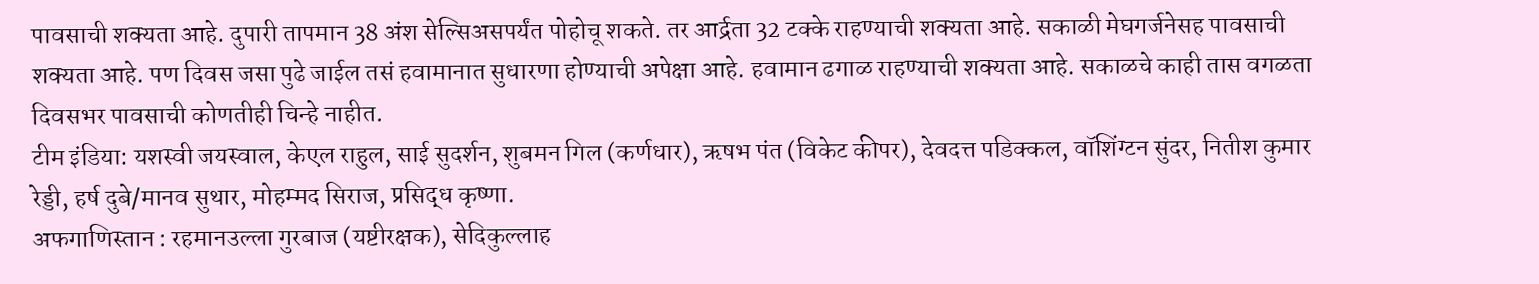पावसाची शक्यता आहे. दुपारी तापमान 38 अंश सेल्सिअसपर्यंत पोहोचू शकते. तर आर्द्रता 32 टक्के राहण्याची शक्यता आहे. सकाळी मेघगर्जनेसह पावसाची शक्यता आहे. पण दिवस जसा पुढे जाईल तसं हवामानात सुधारणा होण्याची अपेक्षा आहे. हवामान ढगाळ राहण्याची शक्यता आहे. सकाळचे काही तास वगळता दिवसभर पावसाची कोणतीही चिन्हे नाहीत.
टीम इंडिया: यशस्वी जयस्वाल, केएल राहुल, साई सुदर्शन, शुबमन गिल (कर्णधार), ऋषभ पंत (विकेट कीपर), देवदत्त पडिक्कल, वॉशिंग्टन सुंदर, नितीश कुमार रेड्डी, हर्ष दुबे/मानव सुथार, मोहम्मद सिराज, प्रसिद्ध कृष्णा.
अफगाणिस्तान : रहमानउल्ला गुरबाज (यष्टीरक्षक), सेदिकुल्लाह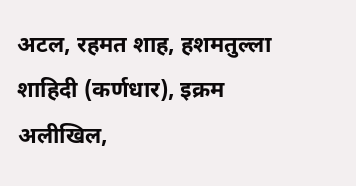अटल, रहमत शाह, हशमतुल्ला शाहिदी (कर्णधार), इक्रम अलीखिल,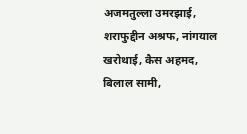अजमतुल्ला उमरझाई, शराफुद्दीन अश्रफ, नांगयाल खरोथाई, कैस अहमद, बिलाल सामी,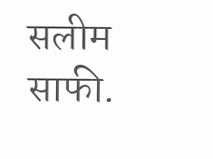सलीम साफी.